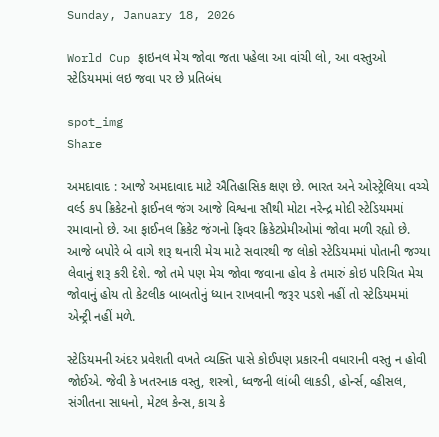Sunday, January 18, 2026

World Cup ફાઇનલ મેચ જોવા જતા પહેલા આ વાંચી લો, આ વસ્તુઓ સ્ટેડિયમમાં લઇ જવા પર છે પ્રતિબંધ

spot_img
Share

અમદાવાદ : આજે અમદાવાદ માટે ઐતિહાસિક ક્ષણ છે. ભારત અને ઓસ્ટ્રેલિયા વચ્ચે વર્લ્ડ કપ ક્રિકેટનો ફાઈનલ જંગ આજે વિશ્વના સૌથી મોટા નરેન્દ્ર મોદી સ્ટેડિયમમાં રમાવાનો છે. આ ફાઈનલ ક્રિકેટ જંગનો ફિવર ક્રિકેટપ્રેમીઓમાં જોવા મળી રહ્યો છે. આજે બપોરે બે વાગે શરૂ થનારી મેચ માટે સવારથી જ લોકો સ્ટેડિયમમાં પોતાની જગ્યા લેવાનું શરૂ કરી દેશે. જો તમે પણ મેચ જોવા જવાના હોવ કે તમારું કોઇ પરિચિત મેચ જોવાનું હોય તો કેટલીક બાબતોનું ધ્યાન રાખવાની જરૂર પડશે નહીં તો સ્ટેડિયમમાં એન્ટ્રી નહીં મળે.

સ્ટેડિયમની અંદર પ્રવેશતી વખતે વ્યક્તિ પાસે કોઈપણ પ્રકારની વધારાની વસ્તુ ન હોવી જોઈએ. જેવી કે ખતરનાક વસ્તુ, શસ્ત્રો, ધ્વજની લાંબી લાકડી, હોર્ન્સ, વ્હીસલ, સંગીતના સાધનો, મેટલ કેન્સ, કાચ કે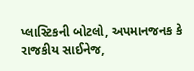પ્લાસ્ટિકની બોટલો, અપમાનજનક કે રાજકીય સાઈનેજ,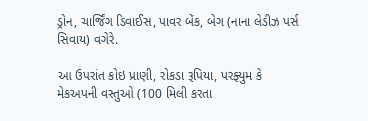ડ્રોન, ચાર્જિંગ ડિવાઈસ, પાવર બેંક, બેગ (નાના લેડીઝ પર્સ સિવાય) વગેરે.

આ ઉપરાંત કોઇ પ્રાણી, રોકડા રૂપિયા, પરફ્યુમ કે મેકઅપની વસ્તુઓ (100 મિલી કરતા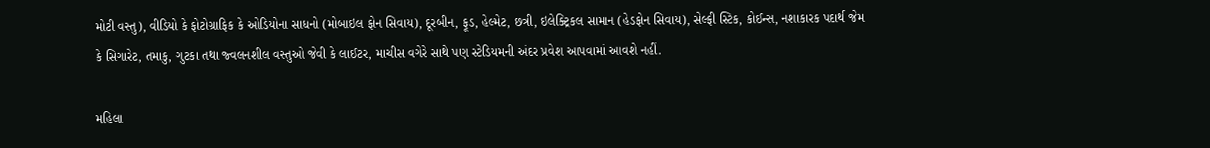મોટી વસ્તુ), વીડિયો કે ફોટોગ્રાફિક કે ઓડિયોના સાધનો (મોબાઇલ ફોન સિવાય), દૂરબીન, ફૂડ, હેલ્મેટ, છત્રી, ઇલેક્ટ્રિકલ સામાન (હેડફોન સિવાય), સેલ્ફી સ્ટિક, કોઈન્સ, નશાકારક પદાર્થ જેમ કે સિગારેટ, તમાકુ, ગુટકા તથા જ્વલનશીલ વસ્તુઓ જેવી કે લાઈટર, માચીસ વગેરે સાથે પણ સ્ટેડિયમની અંદર પ્રવેશ આપવામાં આવશે નહીં.

મહિલા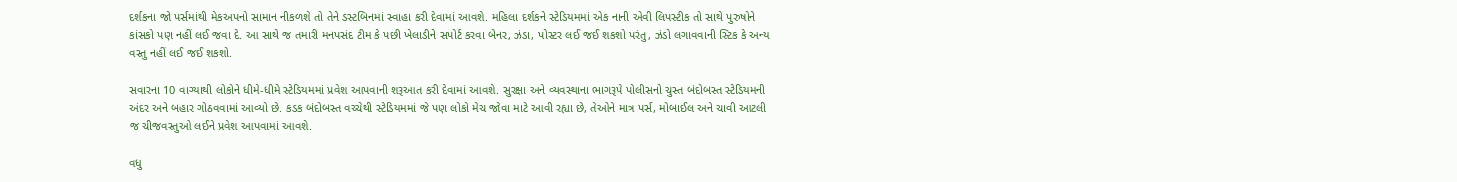દર્શકના જો પર્સમાંથી મેકઅપનો સામાન નીકળશે તો તેને ડસ્ટબિનમાં સ્વાહા કરી દેવામાં આવશે. મહિલા દર્શકને સ્ટેડિયમમાં એક નાની એવી લિપસ્ટીક તો સાથે પુરુષોને કાંસકો પણ નહીં લઈ જવા દે. આ સાથે જ તમારી મનપસંદ ટીમ કે પછી ખેલાડીને સપોર્ટ કરવા બેનર, ઝંડા, પોસ્ટર લઈ જઈ શકશો પરંતુ, ઝંડો લગાવવાની સ્ટિક કે અન્ય વસ્તુ નહીં લઈ જઈ શકશો.

સવારના 10 વાગ્યાથી લોકોને ધીમે-ધીમે સ્ટેડિયમમાં પ્રવેશ આપવાની શરૂઆત કરી દેવામાં આવશે. સુરક્ષા અને વ્યવસ્થાના ભાગરૂપે પોલીસનો ચુસ્ત બંદોબસ્ત સ્ટેડિયમની અંદર અને બહાર ગોઠવવામાં આવ્યો છે. કડક બંદોબસ્ત વચ્ચેથી સ્ટેડિયમમાં જે પણ લોકો મેચ જોવા માટે આવી રહ્યા છે, તેઓને માત્ર પર્સ, મોબાઈલ અને ચાવી આટલી જ ચીજવસ્તુઓ લઈને પ્રવેશ આપવામાં આવશે.

વધુ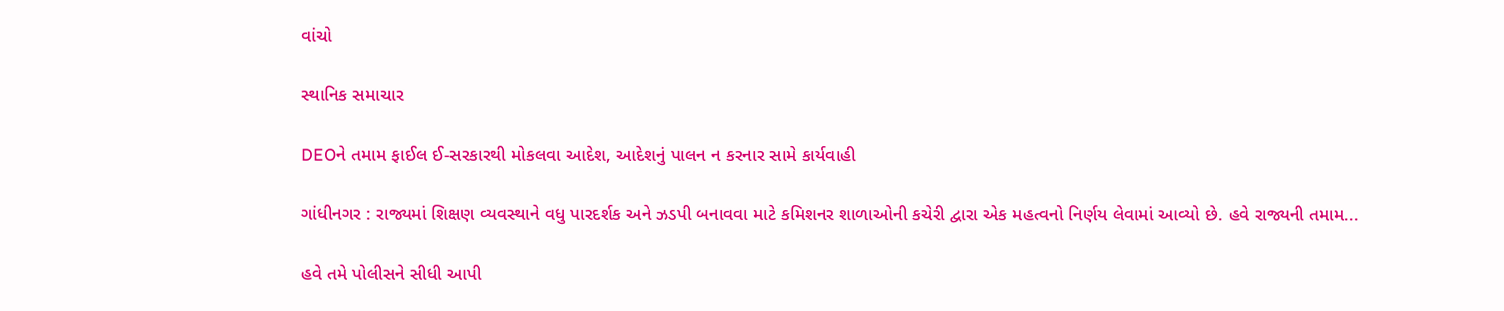વાંચો

સ્થાનિક સમાચાર

DEOને તમામ ફાઈલ ઈ-સરકારથી મોકલવા આદેશ, આદેશનું પાલન ન કરનાર સામે કાર્યવાહી

ગાંધીનગર : રાજ્યમાં શિક્ષણ વ્યવસ્થાને વધુ પારદર્શક અને ઝડપી બનાવવા માટે કમિશનર શાળાઓની કચેરી દ્વારા એક મહત્વનો નિર્ણય લેવામાં આવ્યો છે. હવે રાજ્યની તમામ...

હવે તમે પોલીસને સીધી આપી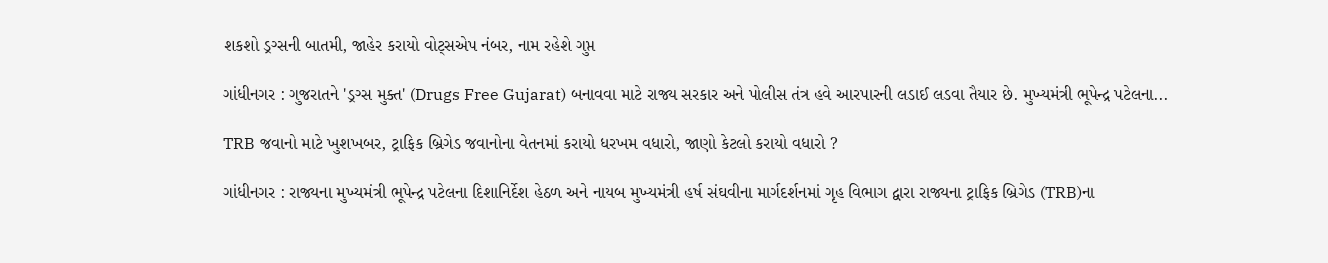શકશો ડ્રગ્સની બાતમી, જાહેર કરાયો વોટ્સએપ નંબર, નામ રહેશે ગુપ્ત

ગાંધીનગર : ગુજરાતને 'ડ્રગ્સ મુક્ત' (Drugs Free Gujarat) બનાવવા માટે રાજ્ય સરકાર અને પોલીસ તંત્ર હવે આરપારની લડાઈ લડવા તૈયાર છે. મુખ્યમંત્રી ભૂપેન્દ્ર પટેલના...

TRB જવાનો માટે ખુશખબર, ટ્રાફિક બ્રિગેડ જવાનોના વેતનમાં કરાયો ધરખમ વધારો, જાણો કેટલો કરાયો વધારો ?

ગાંધીનગર : રાજ્યના મુખ્યમંત્રી ભૂપેન્દ્ર પટેલના દિશાનિર્દેશ હેઠળ અને નાયબ મુખ્યમંત્રી હર્ષ સંઘવીના માર્ગદર્શનમાં ગૃહ વિભાગ દ્વારા રાજ્યના ટ્રાફિક બ્રિગેડ (TRB)ના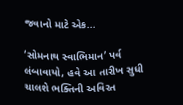જવાનો માટે એક...

‘સોમનાથ સ્વાભિમાન’ પર્વ લંબાવાયો, હવે આ તારીખ સુધી ચાલશે ભક્તિની અવિરત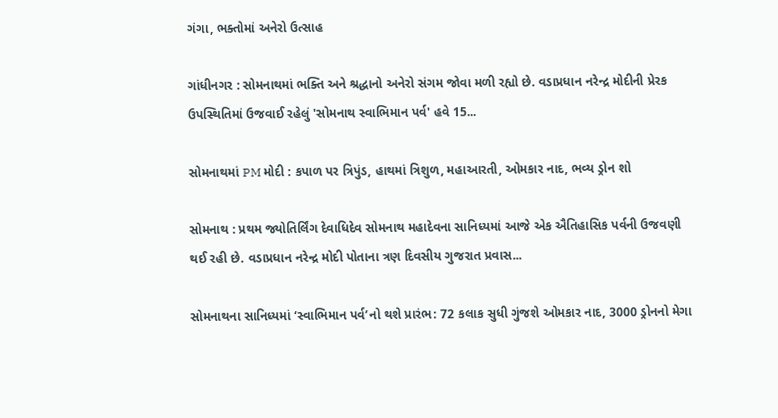ગંગા, ભક્તોમાં અનેરો ઉત્સાહ

ગાંધીનગર : સોમનાથમાં ભક્તિ અને શ્રદ્ધાનો અનેરો સંગમ જોવા મળી રહ્યો છે. વડાપ્રધાન નરેન્દ્ર મોદીની પ્રેરક ઉપસ્થિતિમાં ઉજવાઈ રહેલું 'સોમનાથ સ્વાભિમાન પર્વ' હવે 15...

સોમનાથમાં PM મોદી : કપાળ પર ત્રિપુંડ, હાથમાં ત્રિશુળ, મહાઆરતી, ઓમકાર નાદ, ભવ્ય ડ્રોન શો

સોમનાથ : પ્રથમ જ્યોતિર્લિંગ દેવાધિદેવ સોમનાથ મહાદેવના સાનિધ્યમાં આજે એક ઐતિહાસિક પર્વની ઉજવણી થઈ રહી છે. વડાપ્રધાન નરેન્દ્ર મોદી પોતાના ત્રણ દિવસીય ગુજરાત પ્રવાસ...

સોમનાથના સાનિધ્યમાં ‘સ્વાભિમાન પર્વ’નો થશે પ્રારંભ: 72 કલાક સુધી ગુંજશે ઓમકાર નાદ, 3000 ડ્રોનનો મેગા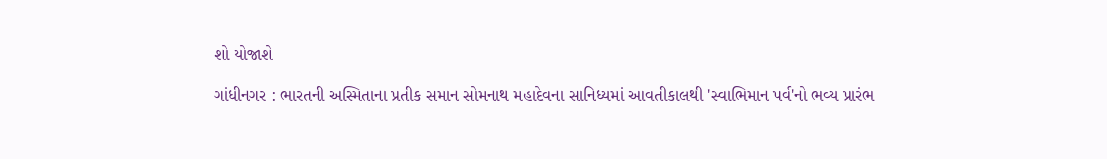શો યોજાશે

ગાંધીનગર : ભારતની અસ્મિતાના પ્રતીક સમાન સોમનાથ મહાદેવના સાનિધ્યમાં આવતીકાલથી 'સ્વાભિમાન પર્વ'નો ભવ્ય પ્રારંભ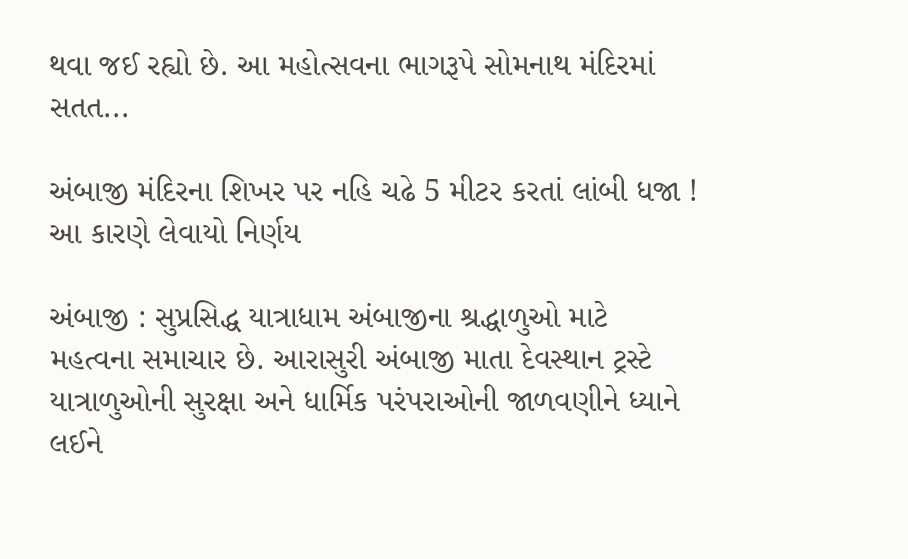થવા જઈ રહ્યો છે. આ મહોત્સવના ભાગરૂપે સોમનાથ મંદિરમાં સતત...

અંબાજી મંદિરના શિખર પર નહિ ચઢે 5 મીટર કરતાં લાંબી ધજા ! આ કારણે લેવાયો નિર્ણય

અંબાજી : સુપ્રસિદ્ધ યાત્રાધામ અંબાજીના શ્રદ્ધાળુઓ માટે મહત્વના સમાચાર છે. આરાસુરી અંબાજી માતા દેવસ્થાન ટ્રસ્ટે યાત્રાળુઓની સુરક્ષા અને ધાર્મિક પરંપરાઓની જાળવણીને ધ્યાને લઈને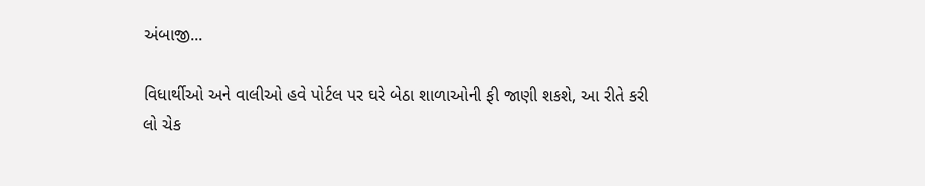અંબાજી...

વિધાર્થીઓ અને વાલીઓ હવે પોર્ટલ પર ઘરે બેઠા શાળાઓની ફી જાણી શકશે, આ રીતે કરી લો ચેક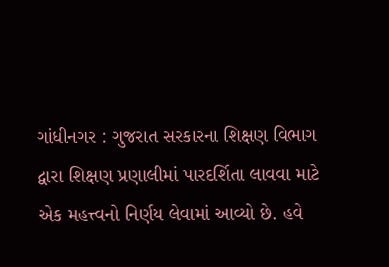ગાંધીનગર : ગુજરાત સરકારના શિક્ષણ વિભાગ દ્વારા શિક્ષણ પ્રણાલીમાં પારદર્શિતા લાવવા માટે એક મહત્ત્વનો નિર્ણય લેવામાં આવ્યો છે. હવે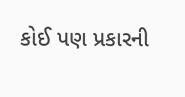કોઈ પણ પ્રકારની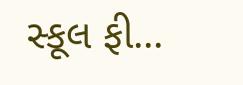સ્કૂલ ફી...